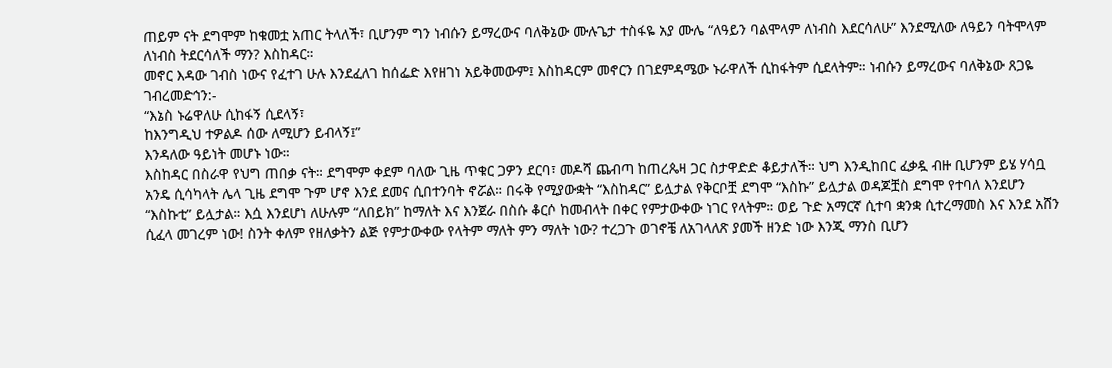ጠይም ናት ደግሞም ከቁመቷ አጠር ትላለች፣ ቢሆንም ግን ነብሱን ይማረውና ባለቅኔው ሙሉጌታ ተስፋዬ አያ ሙሌ “ለዓይን ባልሞላም ለነብስ እደርሳለሁ” እንደሚለው ለዓይን ባትሞላም ለነብስ ትደርሳለች ማን? እስከዳር።
መኖር እዳው ገብስ ነውና የፈተገ ሁሉ እንደፈለገ ከሰፌድ እየዘገነ አይቅመውም፤ እስከዳርም መኖርን በገደምዳሜው ኑራዋለች ሲከፋትም ሲደላትም። ነብሱን ይማረውና ባለቅኔው ጸጋዬ ገብረመድኅን:-
“እኔስ ኑሬዋለሁ ሲከፋኝ ሲደላኝ፣
ከእንግዲህ ተዎልዶ ሰው ለሚሆን ይብላኝ፤”
እንዳለው ዓይነት መሆኑ ነው።
እስከዳር በስራዋ የህግ ጠበቃ ናት። ደግሞም ቀደም ባለው ጊዜ ጥቁር ጋዎን ደርባ፣ መዶሻ ጨብጣ ከጠረጴዛ ጋር ስታዋድድ ቆይታለች። ህግ እንዲከበር ፈቃዷ ብዙ ቢሆንም ይሄ ሃሳቧ አንዴ ሲሳካላት ሌላ ጊዜ ደግሞ ጉም ሆኖ እንደ ደመና ሲበተንባት ኖሯል። በሩቅ የሚያውቋት “እስከዳር” ይሏታል የቅርቦቿ ደግሞ “እስኩ” ይሏታል ወዳጆቿስ ደግሞ የተባለ እንደሆን “እስኩቲ” ይሏታል። እሷ እንደሆነ ለሁሉም “ለበይክ” ከማለት እና እንጀራ በስሱ ቆርሶ ከመብላት በቀር የምታውቀው ነገር የላትም። ወይ ጉድ አማርኛ ሲተባ ቋንቋ ሲተረማመስ እና እንደ አሸን ሲፈላ መገረም ነው! ስንት ቀለም የዘለቃትን ልጅ የምታውቀው የላትም ማለት ምን ማለት ነው? ተረጋጉ ወገኖቼ ለአገላለጽ ያመች ዘንድ ነው እንጂ ማንስ ቢሆን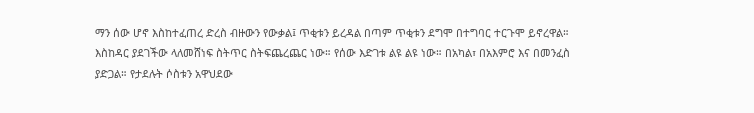ማን ሰው ሆኖ እስከተፈጠረ ድረስ ብዙውን የውቃል፤ ጥቂቱን ይረዳል በጣም ጥቂቱን ደግሞ በተግባር ተርጉሞ ይኖረዋል።
እስከዳር ያደገችው ላለመሸነፍ ስትጥር ስትፍጨረጨር ነው። የሰው እድገቱ ልዩ ልዩ ነው። በአካል፣ በአእምሮ እና በመንፈስ ያድጋል። የታደሉት ሶስቱን አዋህደው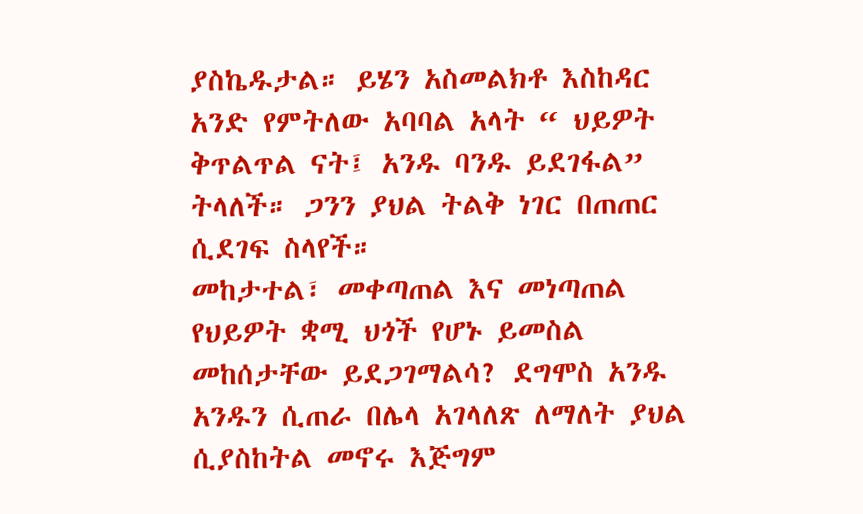ያስኬዱታል። ይሄን አስመልክቶ እስከዳር አንድ የምትለው አባባል አላት “ ህይዎት ቅጥልጥል ናት፤ አንዱ ባንዱ ይደገፋል” ትላለች። ጋንን ያህል ትልቅ ነገር በጠጠር ሲደገፍ ስላየች።
መከታተል፣ መቀጣጠል እና መነጣጠል የህይዎት ቋሚ ህጎች የሆኑ ይመስል መከሰታቸው ይደጋገማልሳ? ደግሞስ አንዱ አንዱን ሲጠራ በሌላ አገላለጽ ለማለት ያህል ሲያስከትል መኖሩ እጅግም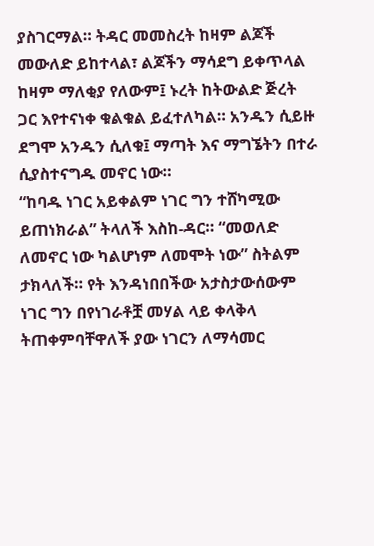ያስገርማል። ትዳር መመስረት ከዛም ልጆች መውለድ ይከተላል፣ ልጆችን ማሳደግ ይቀጥላል ከዛም ማለቂያ የለውም፤ ኑረት ከትውልድ ጅረት ጋር እየተናነቀ ቁልቁል ይፈተለካል። አንዱን ሲይዙ ደግሞ አንዱን ሲለቁ፤ ማጣት እና ማግኜትን በተራ ሲያስተናግዱ መኖር ነው።
“ከባዱ ነገር አይቀልም ነገር ግን ተሸካሚው ይጠነክራል” ትላለች እስከ-ዳር። “መወለድ ለመኖር ነው ካልሆነም ለመሞት ነው” ስትልም ታክላለች። የት እንዳነበበችው አታስታውሰውም ነገር ግን በየነገራቶቿ መሃል ላይ ቀላቅላ ትጠቀምባቸዋለች ያው ነገርን ለማሳመር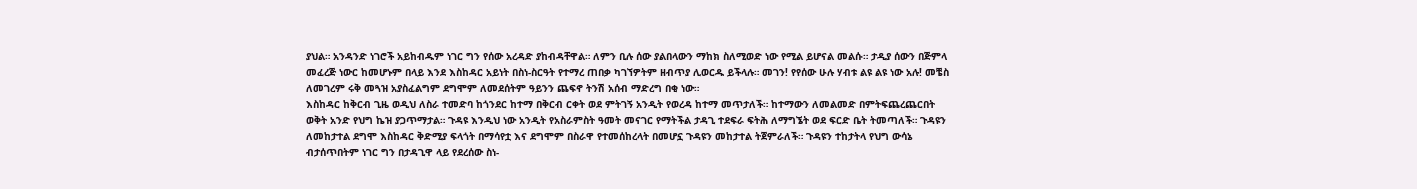ያህል። አንዳንድ ነገሮች አይከብዱም ነገር ግን የሰው አረዳድ ያከብዳቸዋል። ለምን ቢሉ ሰው ያልበላውን ማከክ ስለሚወድ ነው የሚል ይሆናል መልሱ። ታዲያ ሰውን በጅምላ መፈረጅ ነውር ከመሆኑም በላይ እንደ እስከዳር አይነት በስነ-ስርዓት የተማረ ጠበቃ ካገኘዎትም ዘብጥያ ሊወርዱ ይችላሉ። መገን! የየሰው ሁሉ ሃብቱ ልዩ ልዩ ነው አሉ! መቼስ ለመገረም ሩቅ መጓዝ አያስፈልግም ደግሞም ለመደሰትም ዓይንን ጨፍኖ ትንሽ አሰብ ማድረግ በቂ ነው።
እስከዳር ከቅርብ ጊዜ ወዲህ ለስራ ተመድባ ከጎንደር ከተማ በቅርብ ርቀት ወደ ምትገኝ አንዲት የወረዳ ከተማ መጥታለች። ከተማውን ለመልመድ በምትፍጨረጨርበት ወቅት አንድ የህግ ኬዝ ያጋጥማታል። ጉዳዩ እንዲህ ነው አንዲት የአስራምስት ዓመት መናገር የማትችል ታዳጊ ተደፍራ ፍትሕ ለማግኜት ወደ ፍርድ ቤት ትመጣለች። ጉዳዩን ለመከታተል ደግሞ እስከዳር ቅድሚያ ፍላጎት በማሳየቷ እና ደግሞም በስራዋ የተመሰከረላት በመሆኗ ጉዳዩን መከታተል ትጀምራለች። ጉዳዩን ተከታትላ የህግ ውሳኔ ብታሰጥበትም ነገር ግን በታዳጊዋ ላይ የደረሰው ስነ-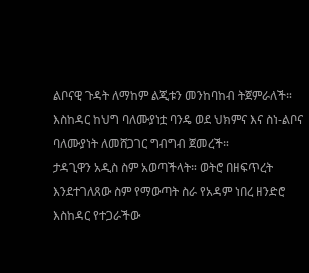ልቦናዊ ጉዳት ለማከም ልጂቱን መንከባከብ ትጀምራለች። እስከዳር ከህግ ባለሙያነቷ ባንዴ ወደ ህክምና እና ስነ-ልቦና ባለሙያነት ለመሸጋገር ግብግብ ጀመረች።
ታዳጊዋን አዲስ ስም አወጣችላት። ወትሮ በዘፍጥረት እንደተገለጸው ስም የማውጣት ስራ የአዳም ነበረ ዘንድሮ እስከዳር የተጋራችው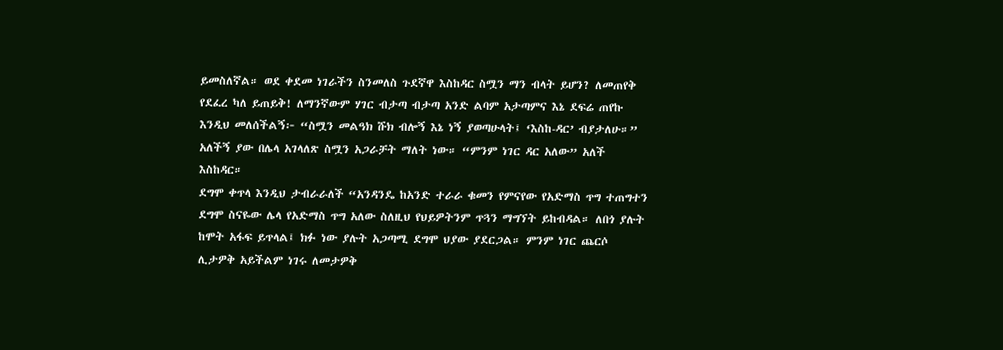ይመስለኛል። ወደ ቀደመ ነገራችን ስንመለስ ጉደኛዋ እስከዳር ስሟን ማን ብላት ይሆን? ለመጠየቅ የደፈረ ካለ ይጠይቅ! ለማንኛውም ሃገር ብታጣ ብታጣ አንድ ልባም አታጣምና እኔ ደፍሬ ጠየኩ እንዲህ መለሰችልኝ፦ “ስሟን መልዓክ ሹክ ብሎኝ እኔ ነኝ ያወጣሁላት፤ ‘እስከ-ዳር’ ብያታለሁ።” አለችኝ ያው በሌላ አገላለጽ ስሟን አጋራቻት ማለት ነው። “ምንም ነገር ዳር አለው” አለች እስከዳር።
ደግሞ ቀጥላ እንዲህ ታብራራለች “አንዳንዴ ከአንድ ተራራ ቁመን የምናየው የአድማስ ጥግ ተጠግተን ደግሞ ስናዬው ሌላ የአድማስ ጥግ አለው ስለዚህ የህይዎትንም ጥጓን ማግኘት ይከብዳል። ለበጎ ያሉት ከሞት አፋፍ ይጥላል፤ ክፉ ነው ያሉት አጋጣሚ ደግሞ ህያው ያደርጋል። ምንም ነገር ጨርሶ ሊታዎቅ አይችልም ነገሩ ለመታዎቅ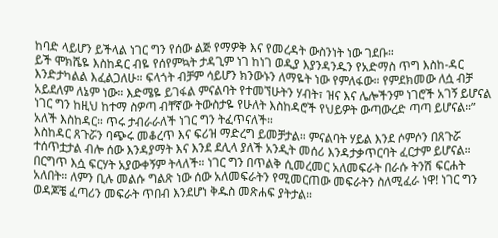ከባድ ላይሆን ይችላል ነገር ግን የሰው ልጅ የማዎቅ እና የመረዳት ውስንነት ነው ገደቡ።
ይች ሞክሼዬ እስከዳር ብዬ የሰየምኳት ታዳጊም ነገ ከነገ ወዲያ እያንዳንዱን የአድማስ ጥግ እስከ-ዳር እንድታካልል እፈልጋለሁ። ፍላጎት ብቻም ሳይሆን ክንውኑን ለማዬት ነው የምለፋው። የምደክመው ለሷ ብቻ አይደለም ለኔም ነው። እድሜዬ ይገፋል ምናልባት የተመኘሁትን ሃብት፣ ዝና እና ሌሎችንም ነገሮች አገኝ ይሆናል ነገር ግን ከዚህ ከተማ ስዎጣ ብቸኛው ትውስታዬ የሁለት እስከዳሮች የህይዎት ውጣውረድ ጣጣ ይሆናል።” አለች እስከዳር። ጥሩ ታብራራለች ነገር ግን ትፈጥናለች።
እስከዳር ጸጉሯን ባጭሩ መቆረጥ እና ፍሪዝ ማድረግ ይመቻታል። ምናልባት ሃይል እንደ ሶምሶን በጸጉሯ ተሰጥቷታል ብሎ ሰው እንዳያማት እና እንደ ደሊላ ያለች አንዲት መሰሪ እንዳታቃጥርባት ፈርታም ይሆናል። በርግጥ እሷ ፍርሃት አያውቀኝም ትላለች። ነገር ግን በጥልቅ ሲመረመር አለመፍራት በራሱ ትንሽ ፍርሐት አለበት። ለምን ቢሉ መልሱ ግልጽ ነው ሰው አለመፍራትን የሚመርጠው መፍራትን ስለሚፈራ ነዋ! ነገር ግን ወዳጆቼ ፈጣሪን መፍራት ጥበብ እንደሆነ ቅዱስ መጽሐፍ ያትታል።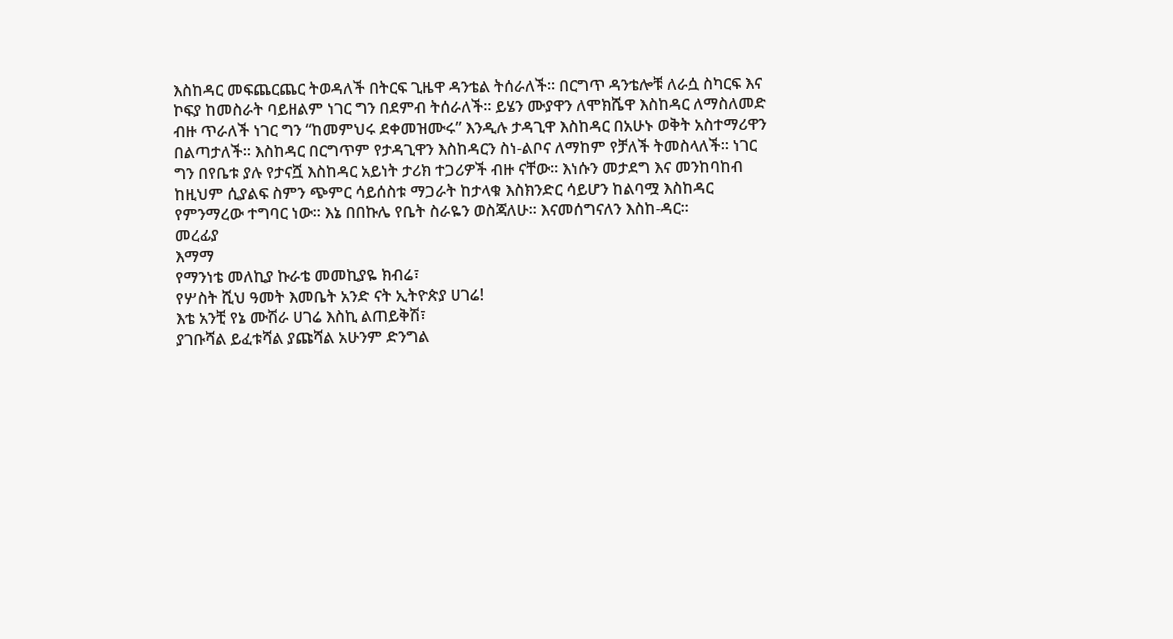እስከዳር መፍጨርጨር ትወዳለች በትርፍ ጊዜዋ ዳንቴል ትሰራለች። በርግጥ ዳንቴሎቹ ለራሷ ስካርፍ እና ኮፍያ ከመስራት ባይዘልም ነገር ግን በደምብ ትሰራለች። ይሄን ሙያዋን ለሞክሼዋ እስከዳር ለማስለመድ ብዙ ጥራለች ነገር ግን “ከመምህሩ ደቀመዝሙሩ” እንዲሉ ታዳጊዋ እስከዳር በአሁኑ ወቅት አስተማሪዋን በልጣታለች። እስከዳር በርግጥም የታዳጊዋን እስከዳርን ስነ-ልቦና ለማከም የቻለች ትመስላለች። ነገር ግን በየቤቱ ያሉ የታናሿ እስከዳር አይነት ታሪክ ተጋሪዎች ብዙ ናቸው። እነሱን መታደግ እና መንከባከብ ከዚህም ሲያልፍ ስምን ጭምር ሳይሰስቱ ማጋራት ከታላቁ እስክንድር ሳይሆን ከልባሟ እስከዳር የምንማረው ተግባር ነው። እኔ በበኩሌ የቤት ስራዬን ወስጃለሁ። እናመሰግናለን እስከ-ዳር።
መረፊያ
እማማ
የማንነቴ መለኪያ ኩራቴ መመኪያዬ ክብሬ፣
የሦስት ሺህ ዓመት እመቤት አንድ ናት ኢትዮጵያ ሀገሬ!
እቴ አንቺ የኔ ሙሽራ ሀገሬ እስኪ ልጠይቅሽ፣
ያገቡሻል ይፈቱሻል ያጩሻል አሁንም ድንግል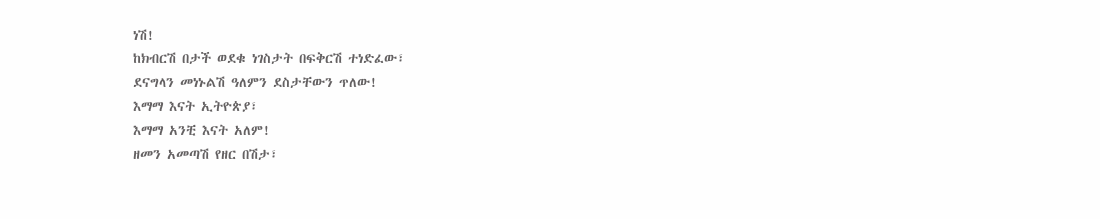ነሽ!
ከክብርሽ በታች ወደቁ ነገስታት በፍቅርሽ ተነድፈው፣
ደናግላን መነኑልሽ ዓለምን ደስታቸውን ጥለው!
እማማ እናት ኢትዮጵያ፣
እማማ አንቺ እናት አለም!
ዘመን አመጣሽ የዘር በሽታ፣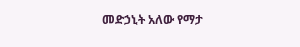መድኃኒት አለው የማታ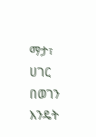ማታ፣
ሀገር በወገን እንዴት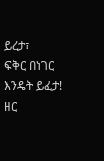ይረታ፣
ፍቅር በነገር እንዴት ይፈታ!
ዘር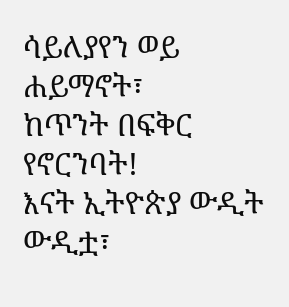ሳይለያየን ወይ ሐይማኖት፣
ከጥንት በፍቅር የኖርንባት!
እናት ኢትዮጵያ ውዲት ውዲቷ፣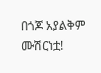በጎጆ አያልቅም ሙሽርነቷ!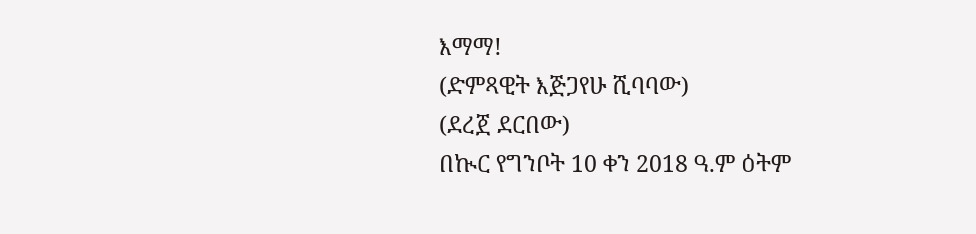እማማ!
(ድምጻዊት እጅጋየሁ ሺባባው)
(ደረጀ ደርበው)
በኲር የግንቦት 10 ቀን 2018 ዓ.ም ዕትም